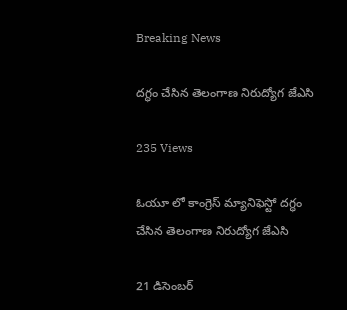Breaking News

దగ్ధం చేసిన తెలంగాణ నిరుద్యోగ జేఎసి

235 Views

ఓయూ లో కాంగ్రెస్ మ్యానిఫెస్టో దగ్ధం చేసిన తెలంగాణ నిరుద్యోగ జేఎసి

21 డిసెంబర్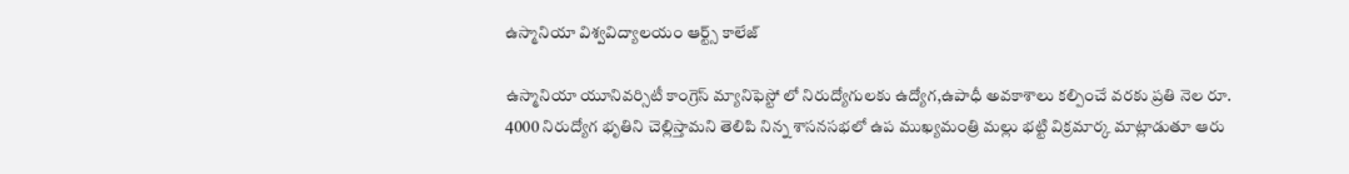ఉస్మానియా విశ్వవిద్యాలయం ఆర్ట్స్ కాలేజ్

ఉస్మానియా యూనివర్సిటీ కాంగ్రెస్ మ్యానిఫెస్టో లో నిరుద్యోగులకు ఉద్యోగ,ఉపాధీ అవకాశాలు కల్పించే వరకు ప్రతి నెల రూ. 4000 నిరుద్యోగ భృతిని చెల్లిస్తామని తెలిపి నిన్న శాసనసభలో ఉప ముఖ్యమంత్రి మల్లు భట్టి విక్రమార్క మాట్లాడుతూ ఆరు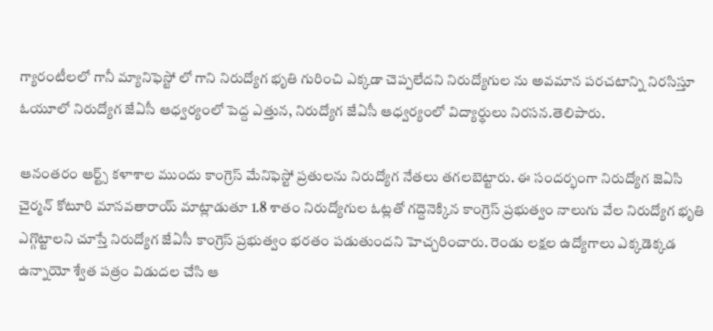గ్యారంటీలలో గానీ మ్యానిఫెస్టో లో గాని నిరుద్యోగ భృతి గురించి ఎక్కడా చెప్పలేదని నిరుద్యోగుల ను అవమాన పరచటాన్ని నిరసిస్తూ ఓయూలో నిరుద్యోగ జేఏసీ ఆధ్వర్యంలో పెద్ద ఎత్తున, నిరుద్యోగ జేఏసీ ఆధ్వర్యంలో విద్యార్థులు నిరసన.తెలిపారు.

ఆనంతరం ఆర్ట్స్ కళాశాల ముందు కాంగ్రెస్ మేనిఫెస్టో ప్రతులను నిరుద్యోగ నేతలు తగలబెట్టారు. ఈ సందర్భంగా నిరుద్యోగ జెఏసి చైర్మన్ కోటూరి మానవతారాయ్ మాట్లాడుతూ 1.8 శాతం నిరుద్యోగుల ఓట్లతో గద్దెనెక్కిన కాంగ్రెస్ ప్రభుత్వం నాలుగు వేల నిరుద్యోగ భృతి ఎగ్గొట్టాలని చూస్తే నిరుద్యోగ జేఏసీ కాంగ్రెస్ ప్రభుత్వం భరతం పడుతుందని హెచ్చరించారు. రెండు లక్షల ఉద్యోగాలు ఎక్కడెక్కడ ఉన్నాయో శ్వేత పత్రం విడుదల చేసి ఆ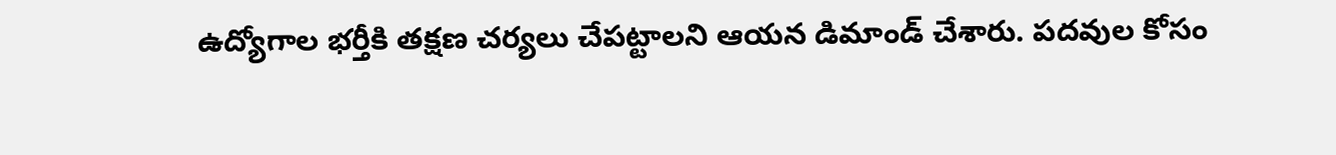ఉద్యోగాల భర్తీకి తక్షణ చర్యలు చేపట్టాలని ఆయన డిమాండ్ చేశారు. పదవుల కోసం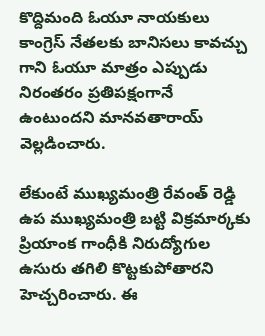కొద్దిమంది ఓయూ నాయకులు కాంగ్రెస్ నేతలకు బానిసలు కావచ్చు గాని ఓయూ మాత్రం ఎప్పుడు నిరంతరం ప్రతిపక్షంగానే ఉంటుందని మానవతారాయ్ వెల్లడించారు.

లేకుంటే ముఖ్యమంత్రి రేవంత్ రెడ్డి ఉప ముఖ్యమంత్రి బట్టి విక్రమార్కకు ప్రియాంక గాంధీకి నిరుద్యోగుల ఉసురు తగిలి కొట్టకుపోతారని హెచ్చరించారు. ఈ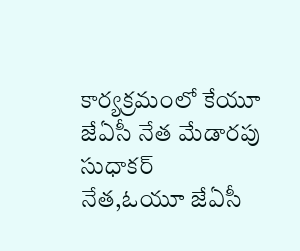కార్యక్రమంలో కేయూ జేఏసీ నేత మేడారపు సుధాకర్ నేత,ఓయూ జేఏసీ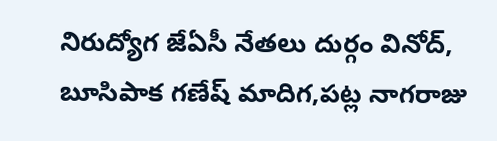నిరుద్యోగ జేఏసీ నేతలు దుర్గం వినోద్, బూసిపాక గణేష్ మాదిగ,పట్ల నాగరాజు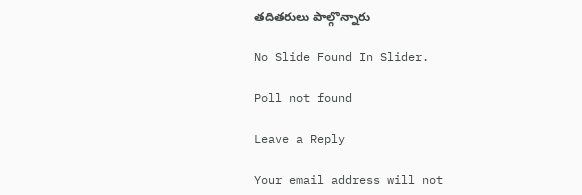తదితరులు పాల్గొన్నారు

No Slide Found In Slider.

Poll not found

Leave a Reply

Your email address will not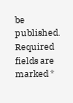be published. Required fields are marked *